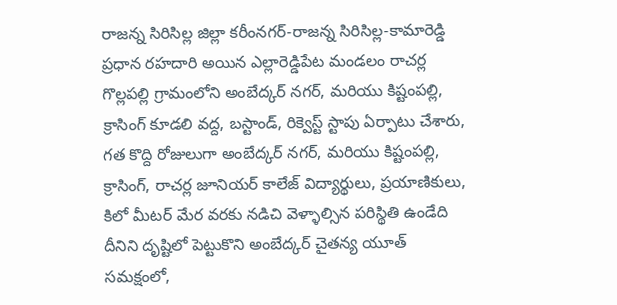రాజన్న సిరిసిల్ల జిల్లా కరీంనగర్-రాజన్న సిరిసిల్ల-కామారెడ్డి ప్రధాన రహదారి అయిన ఎల్లారెడ్డిపేట మండలం రాచర్ల గొల్లపల్లి గ్రామంలోని అంబేద్కర్ నగర్, మరియు కిష్టంపల్లి, క్రాసింగ్ కూడలి వద్ద, బస్టాండ్, రిక్వెస్ట్ స్టాపు ఏర్పాటు చేశారు, గత కొద్ది రోజులుగా అంబేద్కర్ నగర్, మరియు కిష్టంపల్లి, క్రాసింగ్, రాచర్ల జూనియర్ కాలేజ్ విద్యార్థులు, ప్రయాణికులు, కిలో మీటర్ మేర వరకు నడిచి వెళ్ళాల్సిన పరిస్థితి ఉండేది దీనిని దృష్టిలో పెట్టుకొని అంబేద్కర్ చైతన్య యూత్ సమక్షంలో,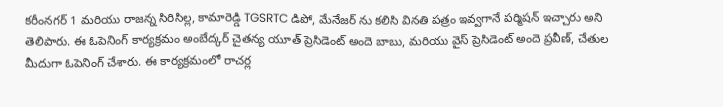కరీంనగర్ 1 మరియు రాజన్న సిరిసిల్ల, కామారెడ్డి TGSRTC డిపో, మేనేజర్ ను కలిసి వినతి పత్రం ఇవ్వగానే పర్మిషన్ ఇచ్చారు అని తెలిపారు. ఈ ఓపెనింగ్ కార్యక్రమం అంబేద్కర్ చైతన్య యూత్ ప్రెసిడెంట్ అందె బాబు, మరియు వైస్ ప్రెసిడెంట్ అందె ప్రవీణ్, చేతుల మీదుగా ఓపెనింగ్ చేశారు. ఈ కార్యక్రమంలో రాచర్ల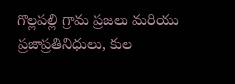గొల్లపల్లి గ్రామ ప్రజలు మరియు ప్రజాప్రతినిధులు, కుల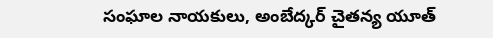సంఘాల నాయకులు, అంబేద్కర్ చైతన్య యూత్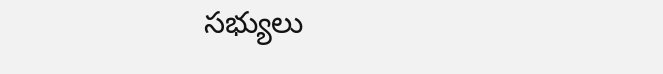సభ్యులు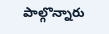పాల్గొన్నారు